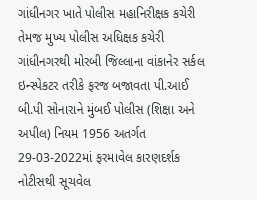ગાંધીનગર ખાતે પોલીસ મહાનિરીક્ષક કચેરી તેમજ મુખ્ય પોલીસ અધિક્ષક કચેરી ગાંધીનગરથી મોરબી જિલ્લાના વાંકાનેર સર્કલ ઇન્સ્પેકટર તરીકે ફરજ બજાવતા પી.આઈ બી.પી સોનારાને મુંબઈ પોલીસ (શિક્ષા અને અપીલ) નિયમ 1956 અતર્ગત 29-03-2022માં ફરમાવેલ કારણદર્શક નોટીસથી સૂચવેલ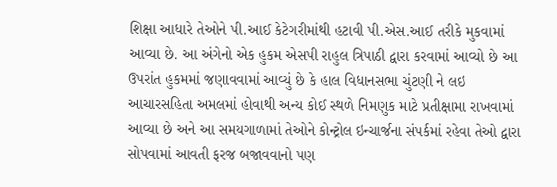શિક્ષા આધારે તેઓને પી.આઈ કેટેગરીમાંથી હટાવી પી.એસ.આઈ તરીકે મુકવામાં આવ્યા છે. આ અંગેનો એક હુકમ એસપી રાહુલ ત્રિપાઠી દ્વારા કરવામાં આવ્યો છે આ ઉપરાંત હુકમમાં જણાવવામાં આવ્યું છે કે હાલ વિધાનસભા ચુંટણી ને લઇ આચારસહિતા અમલમાં હોવાથી અન્ય કોઈ સ્થળે નિમણુક માટે પ્રતીક્ષામા રાખવામાં આવ્યા છે અને આ સમયગાળામાં તેઓને કોન્ટ્રોલ ઇન્ચાર્જના સંપર્કમાં રહેવા તેઓ દ્વારા સોપવામાં આવતી ફરજ બજાવવાનો પણ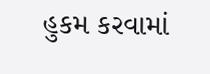હુકમ કરવામાં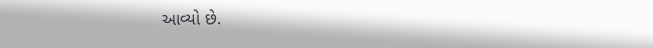આવ્યો છે.